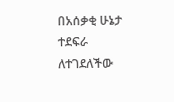በአሰቃቂ ሁኔታ ተደፍራ ለተገደለችው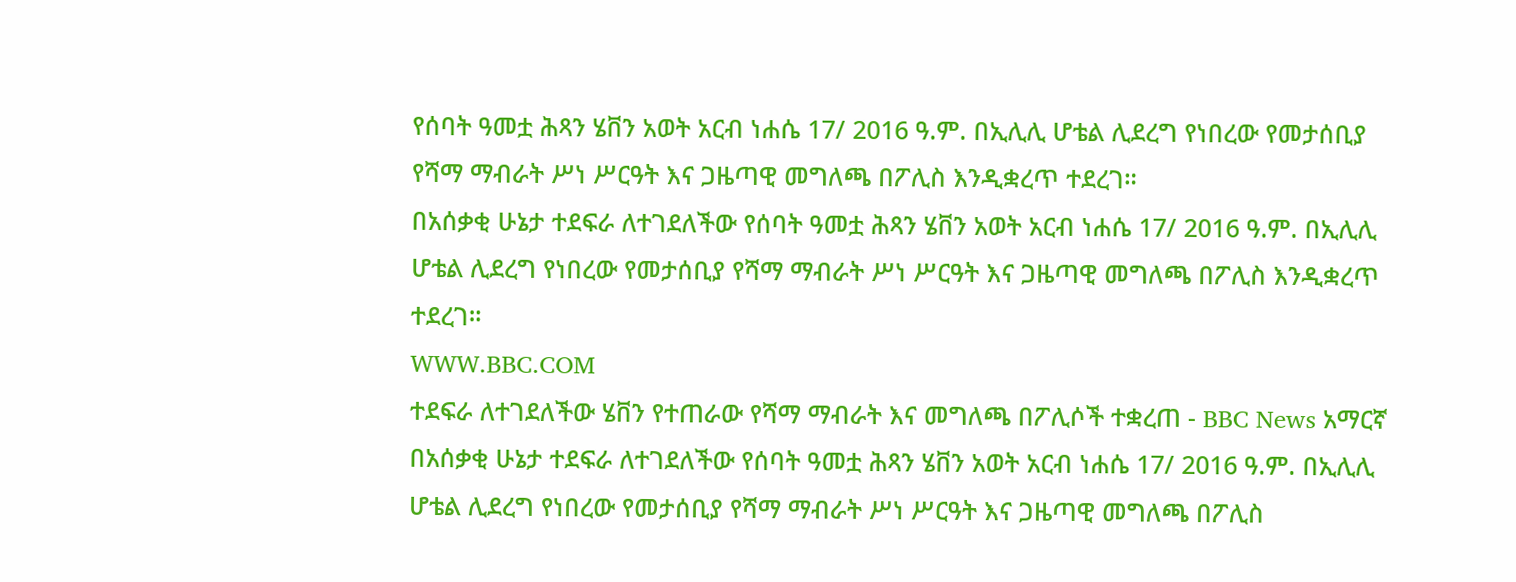የሰባት ዓመቷ ሕጻን ሄቨን አወት አርብ ነሐሴ 17/ 2016 ዓ.ም. በኢሊሊ ሆቴል ሊደረግ የነበረው የመታሰቢያ የሻማ ማብራት ሥነ ሥርዓት እና ጋዜጣዊ መግለጫ በፖሊስ እንዲቋረጥ ተደረገ።
በአሰቃቂ ሁኔታ ተደፍራ ለተገደለችው የሰባት ዓመቷ ሕጻን ሄቨን አወት አርብ ነሐሴ 17/ 2016 ዓ.ም. በኢሊሊ ሆቴል ሊደረግ የነበረው የመታሰቢያ የሻማ ማብራት ሥነ ሥርዓት እና ጋዜጣዊ መግለጫ በፖሊስ እንዲቋረጥ ተደረገ።
WWW.BBC.COM
ተደፍራ ለተገደለችው ሄቨን የተጠራው የሻማ ማብራት እና መግለጫ በፖሊሶች ተቋረጠ - BBC News አማርኛ
በአሰቃቂ ሁኔታ ተደፍራ ለተገደለችው የሰባት ዓመቷ ሕጻን ሄቨን አወት አርብ ነሐሴ 17/ 2016 ዓ.ም. በኢሊሊ ሆቴል ሊደረግ የነበረው የመታሰቢያ የሻማ ማብራት ሥነ ሥርዓት እና ጋዜጣዊ መግለጫ በፖሊስ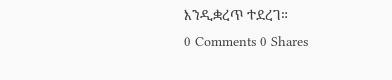እንዲቋረጥ ተደረገ።
0 Comments 0 Shares